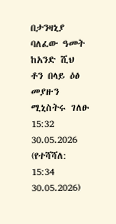በታንዛኒያ ባለፈው ዓመት ከአንድ ሺህ ቶን በላይ ዕፅ መያዙን ሚኒስትሩ ገለፁ
15:32 30.05.2026 (የተሻሻለ: 15:34 30.05.2026)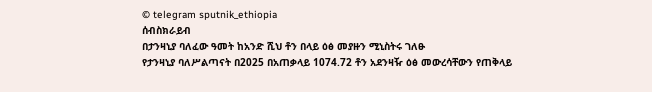© telegram sputnik_ethiopia
ሰብስክራይብ
በታንዛኒያ ባለፈው ዓመት ከአንድ ሺህ ቶን በላይ ዕፅ መያዙን ሚኒስትሩ ገለፁ
የታንዛኒያ ባለሥልጣናት በ2025 በአጠቃላይ 1074.72 ቶን አደንዛዥ ዕፅ መውረሳቸውን የጠቅላይ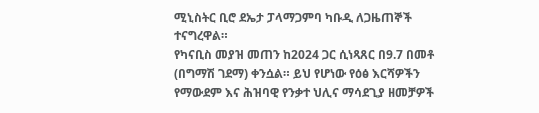ሚኒስትር ቢሮ ደኤታ ፓላማጋምባ ካቡዲ ለጋዜጠኞች ተናግረዋል።
የካናቢስ መያዝ መጠን ከ2024 ጋር ሲነጻጸር በ9.7 በመቶ (በግማሽ ገደማ) ቀንሷል። ይህ የሆነው የዕፅ እርሻዎችን የማውደም እና ሕዝባዊ የንቃተ ህሊና ማሳደጊያ ዘመቻዎች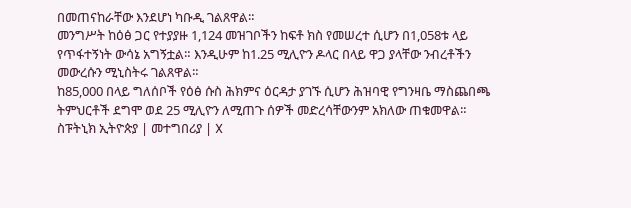በመጠናከራቸው እንደሆነ ካቡዲ ገልጸዋል።
መንግሥት ከዕፅ ጋር የተያያዙ 1,124 መዝገቦችን ከፍቶ ክስ የመሠረተ ሲሆን በ1,058ቱ ላይ የጥፋተኝነት ውሳኔ አግኝቷል። እንዲሁም ከ1.25 ሚሊዮን ዶላር በላይ ዋጋ ያላቸው ንብረቶችን መውረሱን ሚኒስትሩ ገልጸዋል።
ከ85,000 በላይ ግለሰቦች የዕፅ ሱስ ሕክምና ዕርዳታ ያገኙ ሲሆን ሕዝባዊ የግንዛቤ ማስጨበጫ ትምህርቶች ደግሞ ወደ 25 ሚሊዮን ለሚጠጉ ሰዎች መድረሳቸውንም አክለው ጠቁመዋል።
ስፑትኒክ ኢትዮጵያ | መተግበሪያ | X